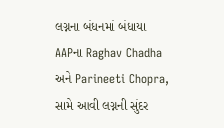લગ્નના બંધનમાં બંધાયા AAPના Raghav Chadha અને Parineeti Chopra, સામે આવી લગ્નની સુંદર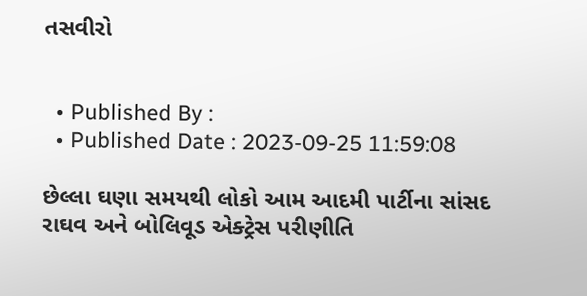તસવીરો


  • Published By :
  • Published Date : 2023-09-25 11:59:08

છેલ્લા ઘણા સમયથી લોકો આમ આદમી પાર્ટીના સાંસદ રાઘવ અને બોલિવૂડ એક્ટ્રેસ પરીણીતિ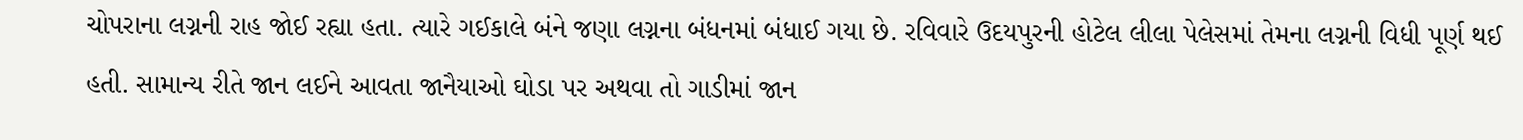ચોપરાના લગ્નની રાહ જોઈ રહ્યા હતા. ત્યારે ગઈકાલે બંને જણા લગ્નના બંધનમાં બંધાઈ ગયા છે. રવિવારે ઉદયપુરની હોટેલ લીલા પેલેસમાં તેમના લગ્નની વિધી પૂર્ણ થઈ હતી. સામાન્ય રીતે જાન લઈને આવતા જાનૈયાઓ ઘોડા પર અથવા તો ગાડીમાં જાન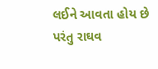લઈને આવતા હોય છે પરંતુ રાઘવ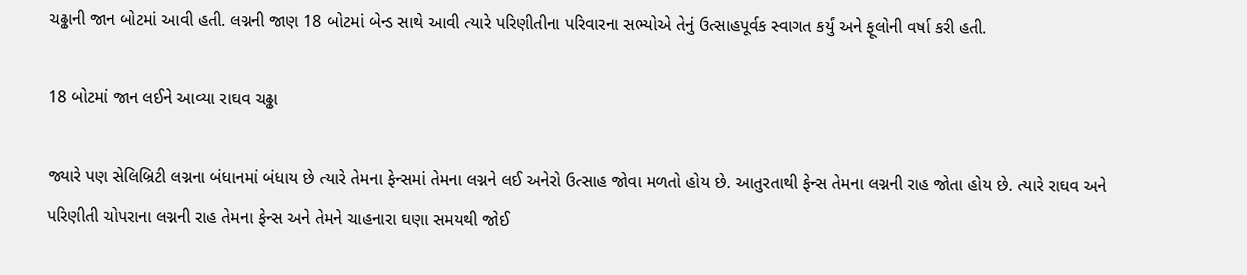ચઢ્ઢાની જાન બોટમાં આવી હતી. લગ્નની જાણ 18 બોટમાં બેન્ડ સાથે આવી ત્યારે પરિણીતીના પરિવારના સભ્યોએ તેનું ઉત્સાહપૂર્વક સ્વાગત કર્યું અને ફૂલોની વર્ષા કરી હતી.

18 બોટમાં જાન લઈને આવ્યા રાઘવ ચઢ્ઢા

જ્યારે પણ સેલિબ્રિટી લગ્નના બંધાનમાં બંધાય છે ત્યારે તેમના ફેન્સમાં તેમના લગ્નને લઈ અનેરો ઉત્સાહ જોવા મળતો હોય છે. આતુરતાથી ફેન્સ તેમના લગ્નની રાહ જોતા હોય છે. ત્યારે રાઘવ અને પરિણીતી ચોપરાના લગ્નની રાહ તેમના ફેન્સ અને તેમને ચાહનારા ઘણા સમયથી જોઈ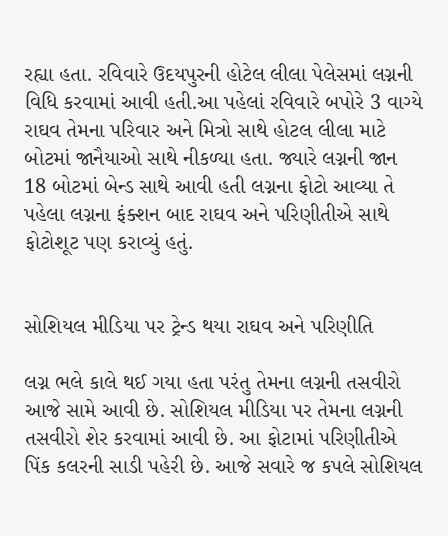રહ્યા હતા. રવિવારે ઉદયપુરની હોટેલ લીલા પેલેસમાં લગ્નની વિધિ કરવામાં આવી હતી.આ પહેલાં રવિવારે બપોરે 3 વાગ્યે રાઘવ તેમના પરિવાર અને મિત્રો સાથે હોટલ લીલા માટે બોટમાં જાનૈયાઓ સાથે નીકળ્યા હતા. જ્યારે લગ્નની જાન 18 બોટમાં બેન્ડ સાથે આવી હતી લગ્નના ફોટો આવ્યા તે પહેલા લગ્નના ફંક્શન બાદ રાઘવ અને પરિણીતીએ સાથે ફોટોશૂટ પણ કરાવ્યું હતું.


સોશિયલ મીડિયા પર ટ્રેન્ડ થયા રાઘવ અને પરિણીતિ

લગ્ન ભલે કાલે થઈ ગયા હતા પરંતુ તેમના લગ્નની તસવીરો આજે સામે આવી છે. સોશિયલ મીડિયા પર તેમના લગ્નની તસવીરો શેર કરવામાં આવી છે. આ ફોટામાં પરિણીતીએ પિંક કલરની સાડી પહેરી છે. આજે સવારે જ કપલે સોશિયલ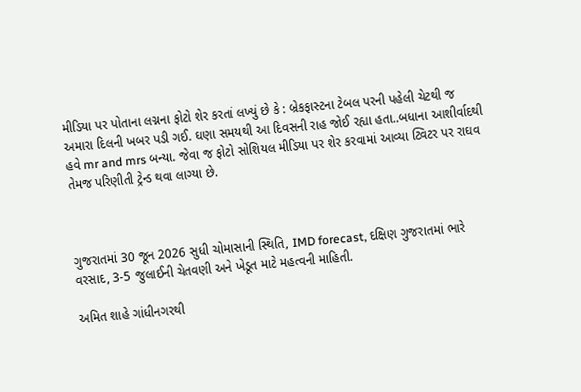મીડિયા પર પોતાના લગ્નના ફોટો શેર કરતાં લખ્યું છે કે : બ્રેકફાસ્ટના ટેબલ પરની પહેલી ચેટથી જ અમારા દિલની ખબર પડી ગઈ. ઘણા સમયથી આ દિવસની રાહ જોઈ રહ્યા હતા..બધાના આશીર્વાદથી હવે mr and mrs બન્યા. જેવા જ ફોટો સોશિયલ મીડિયા પર શેર કરવામાં આવ્યા ટ્વિટર પર રાઘવ તેમજ પરિણીતી ટ્રેન્ડ થવા લાગ્યા છે.



ગુજરાતમાં 30 જૂન 2026 સુધી ચોમાસાની સ્થિતિ, IMD forecast, દક્ષિણ ગુજરાતમાં ભારે વરસાદ, 3-5 જુલાઈની ચેતવણી અને ખેડૂત માટે મહત્વની માહિતી.

અમિત શાહે ગાંધીનગરથી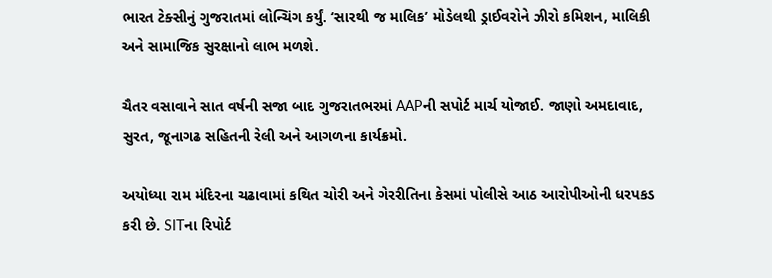ભારત ટેક્સીનું ગુજરાતમાં લોન્ચિંગ કર્યું. ‘સારથી જ માલિક’ મોડેલથી ડ્રાઈવરોને ઝીરો કમિશન, માલિકી અને સામાજિક સુરક્ષાનો લાભ મળશે.

ચૈતર વસાવાને સાત વર્ષની સજા બાદ ગુજરાતભરમાં AAPની સપોર્ટ માર્ચ યોજાઈ. જાણો અમદાવાદ, સુરત, જૂનાગઢ સહિતની રેલી અને આગળના કાર્યક્રમો.

અયોધ્યા રામ મંદિરના ચઢાવામાં કથિત ચોરી અને ગેરરીતિના કેસમાં પોલીસે આઠ આરોપીઓની ધરપકડ કરી છે. SITના રિપોર્ટ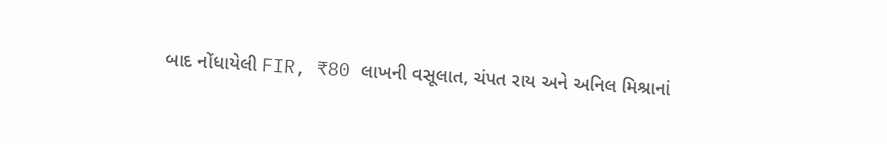બાદ નોંધાયેલી FIR, ₹80 લાખની વસૂલાત, ચંપત રાય અને અનિલ મિશ્રાનાં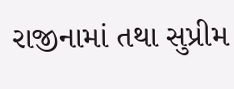રાજીનામાં તથા સુપ્રીમ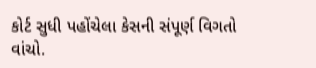કોર્ટ સુધી પહોંચેલા કેસની સંપૂર્ણ વિગતો વાંચો.